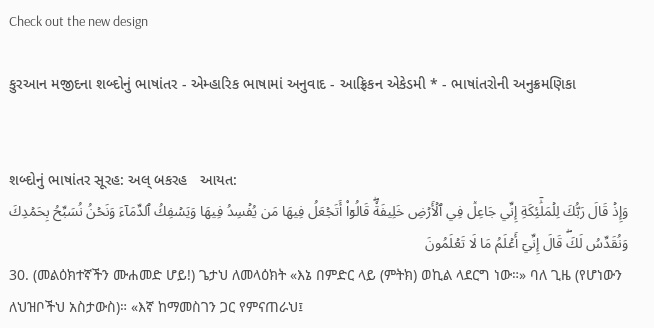Check out the new design

કુરઆન મજીદના શબ્દોનું ભાષાંતર - એમ્હારિક ભાષામાં અનુવાદ - આફ્રિકન એકેડમી * - ભાષાંતરોની અનુક્રમણિકા


શબ્દોનું ભાષાંતર સૂરહ: અલ્ બકરહ   આયત:
وَإِذۡ قَالَ رَبُّكَ لِلۡمَلَٰٓئِكَةِ إِنِّي جَاعِلٞ فِي ٱلۡأَرۡضِ خَلِيفَةٗۖ قَالُوٓاْ أَتَجۡعَلُ فِيهَا مَن يُفۡسِدُ فِيهَا وَيَسۡفِكُ ٱلدِّمَآءَ وَنَحۡنُ نُسَبِّحُ بِحَمۡدِكَ وَنُقَدِّسُ لَكَۖ قَالَ إِنِّيٓ أَعۡلَمُ مَا لَا تَعۡلَمُونَ
30. (መልዕክተኛችን ሙሐመድ ሆይ!) ጌታህ ለመላዕክት «እኔ በምድር ላይ (ምትክ) ወኪል ላደርግ ነው።» ባለ ጊዜ (የሆነውን ለህዝቦችህ አስታውስ)። «እኛ ከማመስገን ጋር የምናጠራህ፤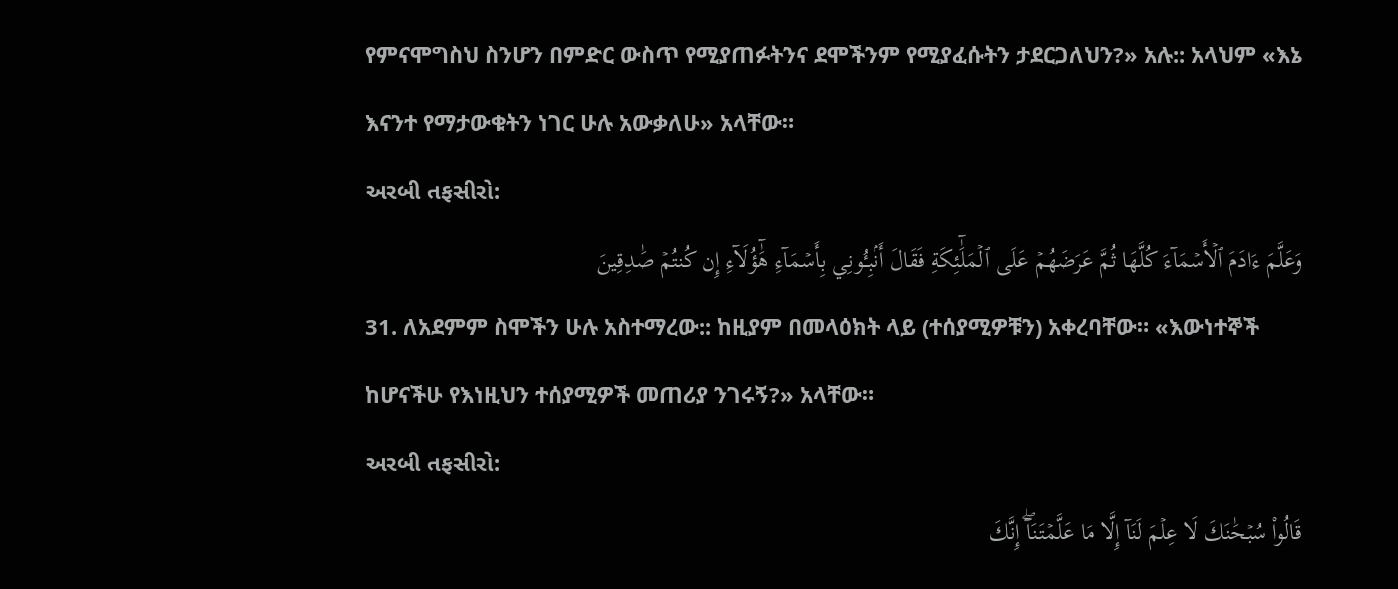የምናሞግስህ ስንሆን በምድር ውስጥ የሚያጠፉትንና ደሞችንም የሚያፈሱትን ታደርጋለህን?» አሉ:: አላህም «እኔ እናንተ የማታውቁትን ነገር ሁሉ አውቃለሁ» አላቸው።
અરબી તફસીરો:
وَعَلَّمَ ءَادَمَ ٱلۡأَسۡمَآءَ كُلَّهَا ثُمَّ عَرَضَهُمۡ عَلَى ٱلۡمَلَٰٓئِكَةِ فَقَالَ أَنۢبِـُٔونِي بِأَسۡمَآءِ هَٰٓؤُلَآءِ إِن كُنتُمۡ صَٰدِقِينَ
31. ለአደምም ስሞችን ሁሉ አስተማረው:: ከዚያም በመላዕክት ላይ (ተሰያሚዎቹን) አቀረባቸው። «እውነተኞች ከሆናችሁ የእነዚህን ተሰያሚዎች መጠሪያ ንገሩኝ?» አላቸው።
અરબી તફસીરો:
قَالُواْ سُبۡحَٰنَكَ لَا عِلۡمَ لَنَآ إِلَّا مَا عَلَّمۡتَنَآۖ إِنَّكَ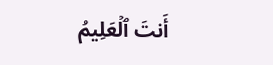أَنتَ ٱلۡعَلِيمُ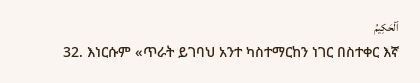ٱلۡحَكِيمُ
32. እነርሱም «ጥራት ይገባህ አንተ ካስተማርከን ነገር በስተቀር እኛ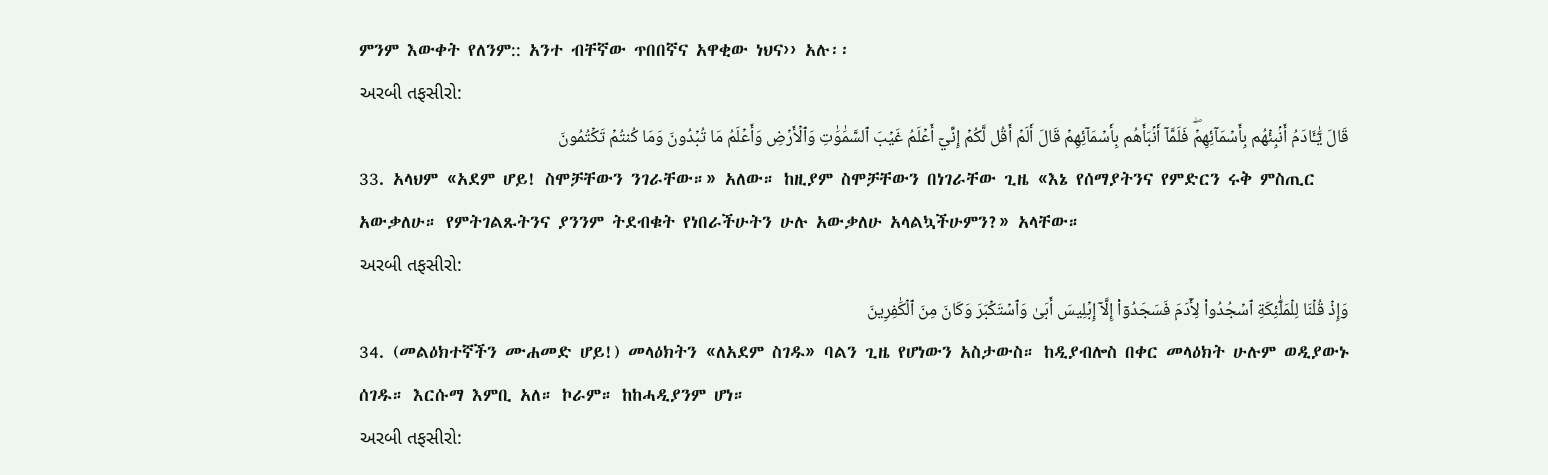ምንም እውቀት የለንም:: አንተ ብቸኛው ጥበበኛና አዋቂው ነህና›› አሉ፡፡
અરબી તફસીરો:
قَالَ يَٰٓـَٔادَمُ أَنۢبِئۡهُم بِأَسۡمَآئِهِمۡۖ فَلَمَّآ أَنۢبَأَهُم بِأَسۡمَآئِهِمۡ قَالَ أَلَمۡ أَقُل لَّكُمۡ إِنِّيٓ أَعۡلَمُ غَيۡبَ ٱلسَّمَٰوَٰتِ وَٱلۡأَرۡضِ وَأَعۡلَمُ مَا تُبۡدُونَ وَمَا كُنتُمۡ تَكۡتُمُونَ
33. አላህም «አደም ሆይ! ስሞቻቸውን ንገራቸው።» አለው። ከዚያም ስሞቻቸውን በነገራቸው ጊዜ «እኔ የሰማያትንና የምድርን ሩቅ ምስጢር አውቃለሁ። የምትገልጹትንና ያንንም ትደብቁት የነበራችሁትን ሁሉ አውቃለሁ አላልኳችሁምን?» አላቸው።
અરબી તફસીરો:
وَإِذۡ قُلۡنَا لِلۡمَلَٰٓئِكَةِ ٱسۡجُدُواْ لِأٓدَمَ فَسَجَدُوٓاْ إِلَّآ إِبۡلِيسَ أَبَىٰ وَٱسۡتَكۡبَرَ وَكَانَ مِنَ ٱلۡكَٰفِرِينَ
34. (መልዕክተኛችን ሙሐመድ ሆይ!) መላዕክትን «ለአደም ስገዱ» ባልን ጊዜ የሆነውን አስታውስ። ከዲያብሎስ በቀር መላዕክት ሁሉም ወዲያውኑ ሰገዱ። እርሱማ እምቢ አለ። ኮራም። ከከሓዲያንም ሆነ።
અરબી તફસીરો: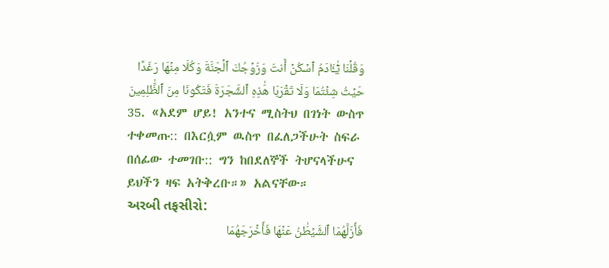وَقُلۡنَا يَٰٓـَٔادَمُ ٱسۡكُنۡ أَنتَ وَزَوۡجُكَ ٱلۡجَنَّةَ وَكُلَا مِنۡهَا رَغَدًا حَيۡثُ شِئۡتُمَا وَلَا تَقۡرَبَا هَٰذِهِ ٱلشَّجَرَةَ فَتَكُونَا مِنَ ٱلظَّٰلِمِينَ
35. «አደም ሆይ! አንተና ሚስትህ በገነት ውስጥ ተቀመጡ:: በእርሷም ዉስጥ በፈለጋችሁት ስፍራ በሰፊው ተመገቡ:: ግን ከበደለኞች ትሆናላችሁና ይህችን ዛፍ አትቅረቡ።» አልናቸው።
અરબી તફસીરો:
فَأَزَلَّهُمَا ٱلشَّيۡطَٰنُ عَنۡهَا فَأَخۡرَجَهُمَا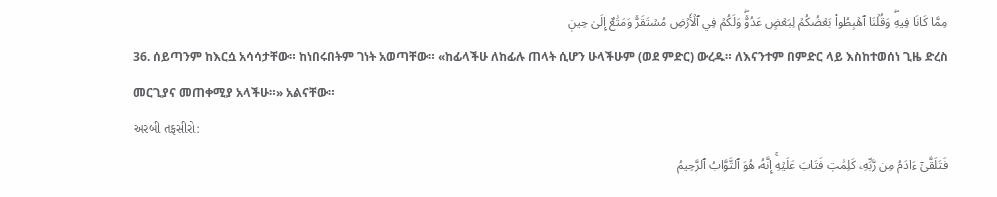مِمَّا كَانَا فِيهِۖ وَقُلۡنَا ٱهۡبِطُواْ بَعۡضُكُمۡ لِبَعۡضٍ عَدُوّٞۖ وَلَكُمۡ فِي ٱلۡأَرۡضِ مُسۡتَقَرّٞ وَمَتَٰعٌ إِلَىٰ حِينٖ
36. ሰይጣንም ከእርሷ አሳሳታቸው። ከነበሩበትም ገነት አወጣቸው። «ከፊላችሁ ለከፊሉ ጠላት ሲሆን ሁላችሁም (ወደ ምድር) ውረዱ። ለእናንተም በምድር ላይ እስከተወሰነ ጊዜ ድረስ መርጊያና መጠቀሚያ አላችሁ።» አልናቸው።
અરબી તફસીરો:
فَتَلَقَّىٰٓ ءَادَمُ مِن رَّبِّهِۦ كَلِمَٰتٖ فَتَابَ عَلَيۡهِۚ إِنَّهُۥ هُوَ ٱلتَّوَّابُ ٱلرَّحِيمُ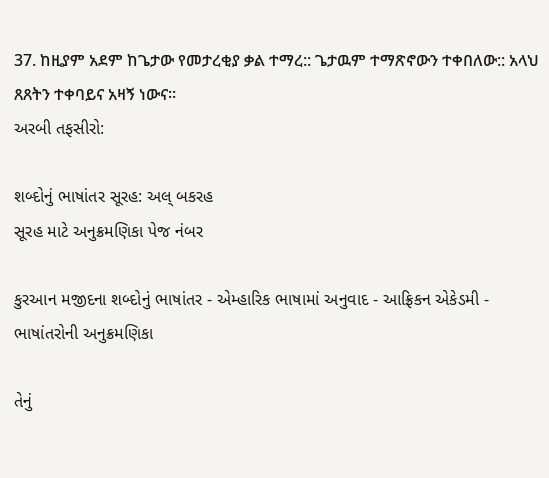37. ከዚያም አደም ከጌታው የመታረቂያ ቃል ተማረ:: ጌታዉም ተማጽኖውን ተቀበለው:: አላህ ጸጸትን ተቀባይና አዛኝ ነውና፡፡
અરબી તફસીરો:

શબ્દોનું ભાષાંતર સૂરહ: અલ્ બકરહ
સૂરહ માટે અનુક્રમણિકા પેજ નંબર

કુરઆન મજીદના શબ્દોનું ભાષાંતર - એમ્હારિક ભાષામાં અનુવાદ - આફ્રિકન એકેડમી - ભાષાંતરોની અનુક્રમણિકા

તેનું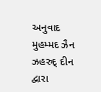અનુવાદ મુહમ્મદ ઝૈન ઝહરુદ્ દીન દ્વારા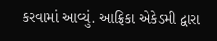કરવામાં આવ્યું. આફ્રિકા એકેડમી દ્વારા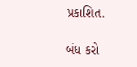પ્રકાશિત.

બંધ કરો